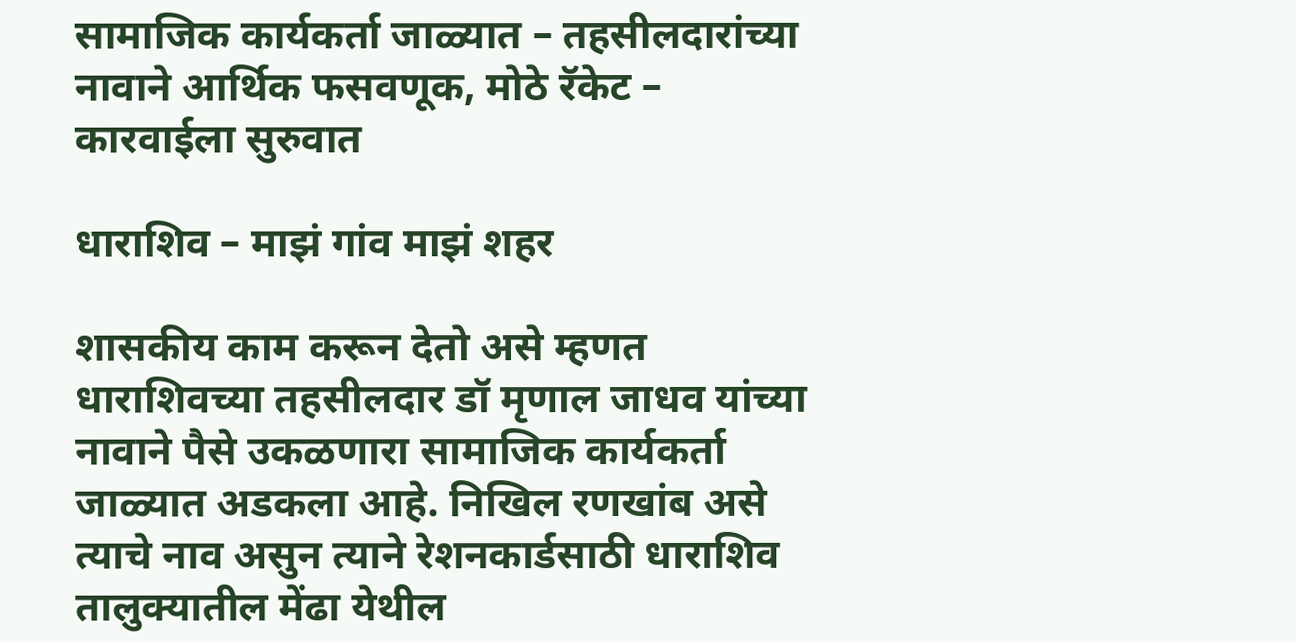सामाजिक कार्यकर्ता जाळ्यात – तहसीलदारांच्या नावाने आर्थिक फसवणूक, मोठे रॅकेट – कारवाईला सुरुवात

धाराशिव – माझं गांव माझं शहर

शासकीय काम करून देतो असे म्हणत धाराशिवच्या तहसीलदार डॉ मृणाल जाधव यांच्या नावाने पैसे उकळणारा सामाजिक कार्यकर्ता जाळ्यात अडकला आहे. निखिल रणखांब असे त्याचे नाव असुन त्याने रेशनकार्डसाठी धाराशिव तालुक्यातील मेंढा येथील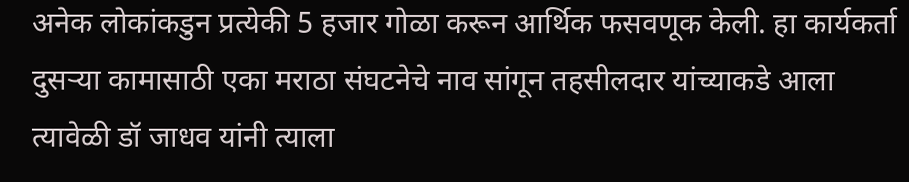अनेक लोकांकडुन प्रत्येकी 5 हजार गोळा करून आर्थिक फसवणूक केली. हा कार्यकर्ता दुसऱ्या कामासाठी एका मराठा संघटनेचे नाव सांगून तहसीलदार यांच्याकडे आला त्यावेळी डॉ जाधव यांनी त्याला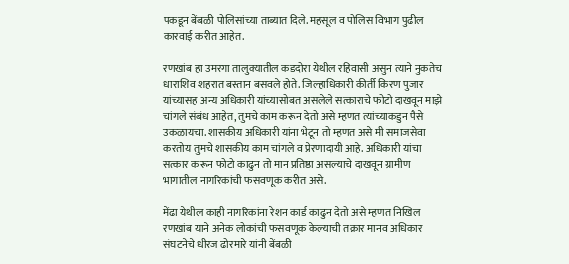पकडून बेंबळी पोलिसांच्या ताब्यात दिले. महसूल व पोलिस विभाग पुढील कारवाई करीत आहेत.

रणखांब हा उमरगा तालुक्यातील कडदोरा येथील रहिवासी असुन त्याने नुकतेच धाराशिव शहरात बस्तान बसवले होते. जिल्हाधिकारी कीर्ती किरण पुजार यांच्यासह अन्य अधिकारी यांच्यासोबत असलेले सत्काराचे फोटो दाखवून माझे चांगले संबंध आहेत, तुमचे काम करून देतो असे म्हणत त्यांच्याकडुन पैसे उकळायचा. शासकीय अधिकारी यांना भेटून तो म्हणत असे मी समाजसेवा करतोय तुमचे शासकीय काम चांगले व प्रेरणादायी आहे. अधिकारी यांचा सत्कार करून फोटो काढुन तो मान प्रतिष्ठा असल्याचे दाखवून ग्रामीण भागातील नागरिकांची फसवणूक करीत असे.

मेंढा येथील काही नागरिकांना रेशन कार्ड काढुन देतो असे म्हणत निखिल रणखांब याने अनेक लोकांची फसवणूक केल्याची तक्रार मानव अधिकार संघटनेचे धीरज ढोरमारे यांनी बेंबळी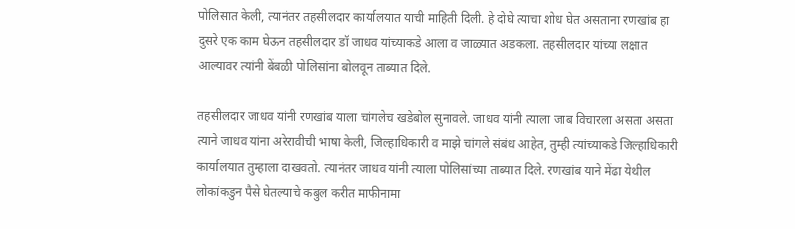पोलिसात केली, त्यानंतर तहसीलदार कार्यालयात याची माहिती दिली. हे दोघे त्याचा शोध घेत असताना रणखांब हा दुसरे एक काम घेऊन तहसीलदार डॉ जाधव यांच्याकडे आला व जाळ्यात अडकला. तहसीलदार यांच्या लक्षात आल्यावर त्यांनी बेंबळी पोलिसांना बोलवून ताब्यात दिले.

तहसीलदार जाधव यांनी रणखांब याला चांगलेच खडेबोल सुनावले. जाधव यांनी त्याला जाब विचारला असता असता त्याने जाधव यांना अरेरावीची भाषा केली, जिल्हाधिकारी व माझे चांगले संबंध आहेत, तुम्ही त्यांच्याकडे जिल्हाधिकारी कार्यालयात तुम्हाला दाखवतो. त्यानंतर जाधव यांनी त्याला पोलिसांच्या ताब्यात दिले. रणखांब याने मेंढा येथील लोकांकडुन पैसे घेतल्याचे कबुल करीत माफीनामा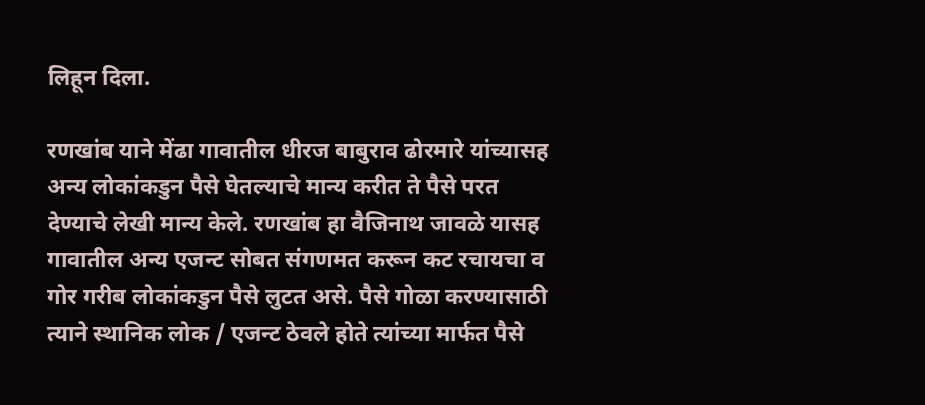लिहून दिला.

रणखांब याने मेंढा गावातील धीरज बाबुराव ढोरमारे यांच्यासह अन्य लोकांकडुन पैसे घेतल्याचे मान्य करीत ते पैसे परत देण्याचे लेखी मान्य केले. रणखांब हा वैजिनाथ जावळे यासह गावातील अन्य एजन्ट सोबत संगणमत करून कट रचायचा व गोर गरीब लोकांकडुन पैसे लुटत असे. पैसे गोळा करण्यासाठी त्याने स्थानिक लोक / एजन्ट ठेवले होते त्यांच्या मार्फत पैसे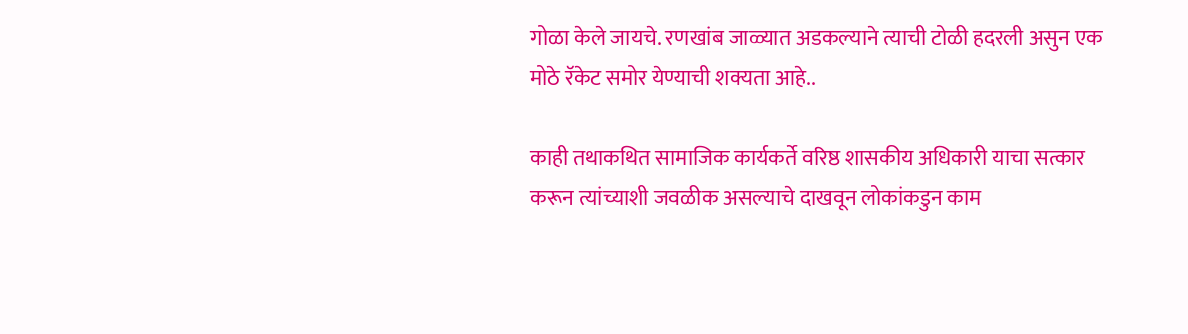गोळा केले जायचे. रणखांब जाळ्यात अडकल्याने त्याची टोळी हदरली असुन एक मोठे रॅकेट समोर येण्याची शक्यता आहे..

काही तथाकथित सामाजिक कार्यकर्ते वरिष्ठ शासकीय अधिकारी याचा सत्कार करून त्यांच्याशी जवळीक असल्याचे दाखवून लोकांकडुन काम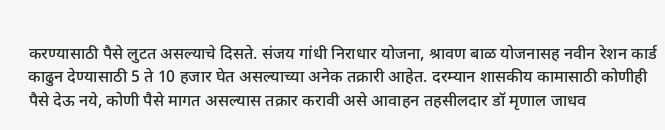करण्यासाठी पैसे लुटत असल्याचे दिसते. संजय गांधी निराधार योजना, श्रावण बाळ योजनासह नवीन रेशन कार्ड काढुन देण्यासाठी 5 ते 10 हजार घेत असल्याच्या अनेक तक्रारी आहेत. दरम्यान शासकीय कामासाठी कोणीही पैसे देऊ नये, कोणी पैसे मागत असल्यास तक्रार करावी असे आवाहन तहसीलदार डॉ मृणाल जाधव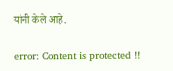यांनी केले आहे.

error: Content is protected !!